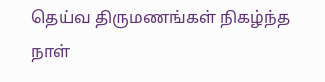தெய்வ திருமணங்கள் நிகழ்ந்த நாள்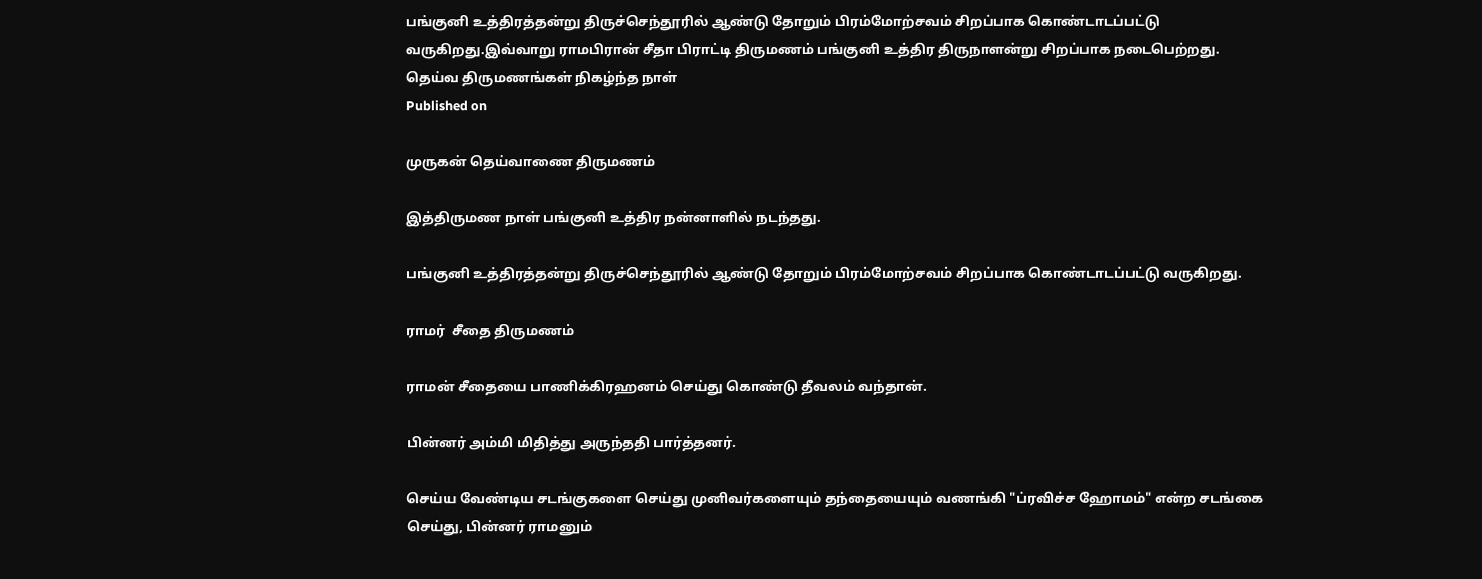பங்குனி உத்திரத்தன்று திருச்செந்தூரில் ஆண்டு தோறும் பிரம்மோற்சவம் சிறப்பாக கொண்டாடப்பட்டு வருகிறது.இவ்வாறு ராமபிரான் சீதா பிராட்டி திருமணம் பங்குனி உத்திர திருநாளன்று சிறப்பாக நடைபெற்றது.
தெய்வ திருமணங்கள் நிகழ்ந்த நாள்
Published on

முருகன் தெய்வாணை திருமணம்

இத்திருமண நாள் பங்குனி உத்திர நன்னாளில் நடந்தது.

பங்குனி உத்திரத்தன்று திருச்செந்தூரில் ஆண்டு தோறும் பிரம்மோற்சவம் சிறப்பாக கொண்டாடப்பட்டு வருகிறது.

ராமர்  சீதை திருமணம்

ராமன் சீதையை பாணிக்கிரஹனம் செய்து கொண்டு தீவலம் வந்தான்.

பின்னர் அம்மி மிதித்து அருந்ததி பார்த்தனர்.

செய்ய வேண்டிய சடங்குகளை செய்து முனிவர்களையும் தந்தையையும் வணங்கி "ப்ரவிச்ச ஹோமம்" என்ற சடங்கை செய்து, பின்னர் ராமனும்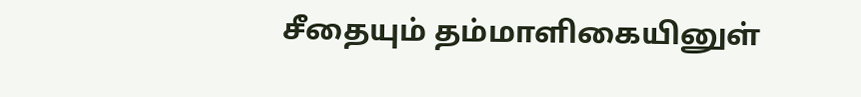சீதையும் தம்மாளிகையினுள்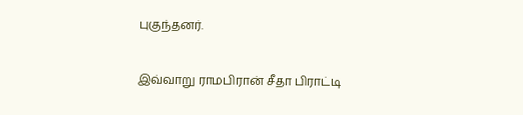புகுந்தனர்.

இவ்வாறு ராமபிரான் சீதா பிராட்டி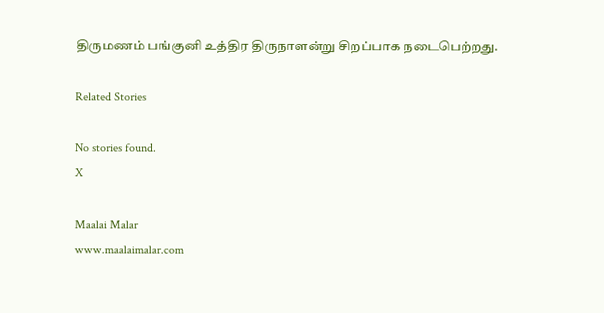திருமணம் பங்குனி உத்திர திருநாளன்று சிறப்பாக நடைபெற்றது.

Related Stories

No stories found.
X

Maalai Malar
www.maalaimalar.com